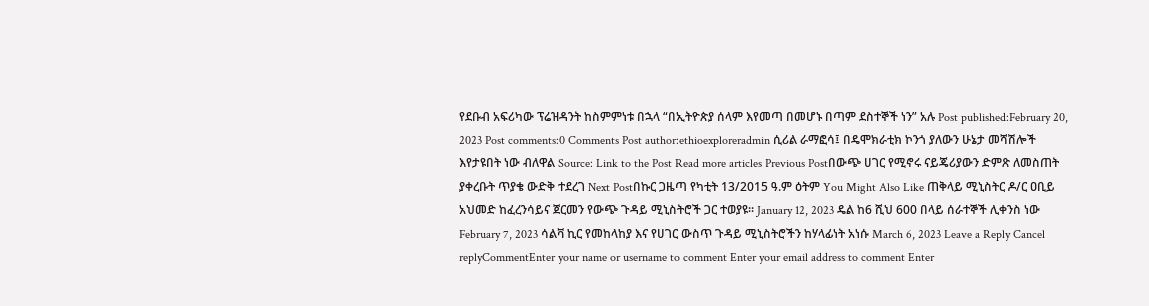የደቡብ አፍሪካው ፕሬዝዳንት ከስምምነቱ በኋላ “በኢትዮጵያ ሰላም እየመጣ በመሆኑ በጣም ደስተኞች ነን” አሉ Post published:February 20, 2023 Post comments:0 Comments Post author:ethioexploreradmin ሲሪል ራማፎሳ፤ በዴሞክራቲክ ኮንጎ ያለውን ሁኔታ መሻሽሎች እየታዩበት ነው ብለዋል Source: Link to the Post Read more articles Previous Postበውጭ ሀገር የሚኖሩ ናይጄሪያውን ድምጽ ለመስጠት ያቀረቡት ጥያቄ ውድቅ ተደረገ Next Postበኩር ጋዜጣ የካቲት 13/2015 ዓ.ም ዕትም You Might Also Like ጠቅላይ ሚኒስትር ዶ/ር ዐቢይ አህመድ ከፈረንሳይና ጀርመን የውጭ ጉዳይ ሚኒስትሮች ጋር ተወያዩ፡፡ January 12, 2023 ዴል ከ6 ሺህ 600 በላይ ሰራተኞች ሊቀንስ ነው February 7, 2023 ሳልቫ ኪር የመከላከያ እና የሀገር ውስጥ ጉዳይ ሚኒስትሮችን ከሃላፊነት አነሱ March 6, 2023 Leave a Reply Cancel replyCommentEnter your name or username to comment Enter your email address to comment Enter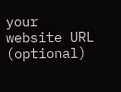your website URL (optional)